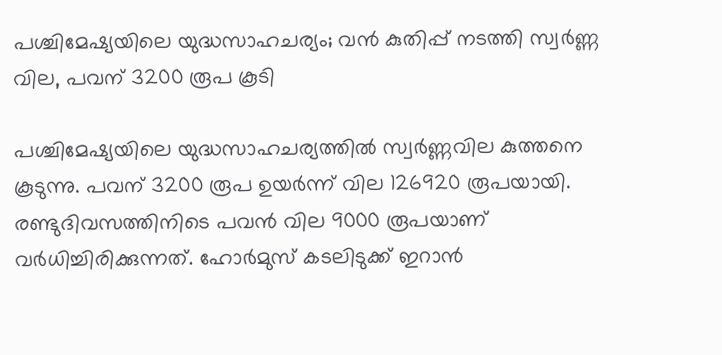പശ്ചിമേഷ്യയിലെ യുദ്ധസാഹചര്യം; വൻ കുതിപ്പ് നടത്തി സ്വർണ്ണ വില, പവന് 3200 രൂപ കൂടി

പശ്ചിമേഷ്യയിലെ യുദ്ധസാഹചര്യത്തില്‍ സ്വര്‍ണ്ണവില കുത്തനെ കൂടുന്നു. പവന് 3200 രൂപ ഉയര്‍ന്ന് വില 126920 രൂപയായി. രണ്ടുദിവസത്തിനിടെ പവന്‍ വില 9000 രൂപയാണ് വര്‍ധിച്ചിരിക്കുന്നത്. ഹോര്‍മുസ് കടലിടുക്ക് ഇറാന്‍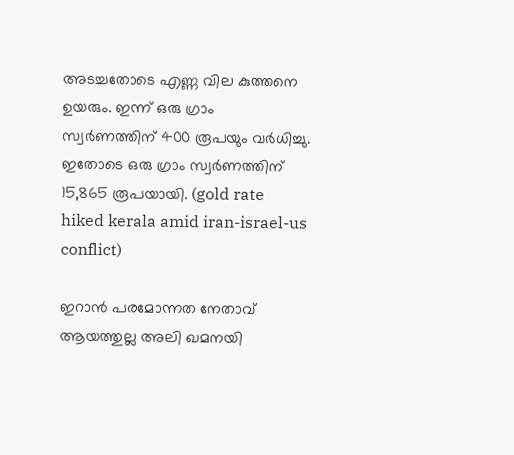അടച്ചതോടെ എണ്ണ വില കുത്തനെ ഉയരും. ഇന്ന് ഒരു ഗ്രാം സ്വര്‍ണത്തിന് 400 രൂപയും വര്‍ധിച്ചു. ഇതോടെ ഒരു ഗ്രാം സ്വര്‍ണത്തിന് 15,865 രൂപയായി. (gold rate hiked kerala amid iran-israel-us conflict)

ഇറാന്‍ പരമോന്നത നേതാവ് ആയത്തുല്ല അലി ഖമനയി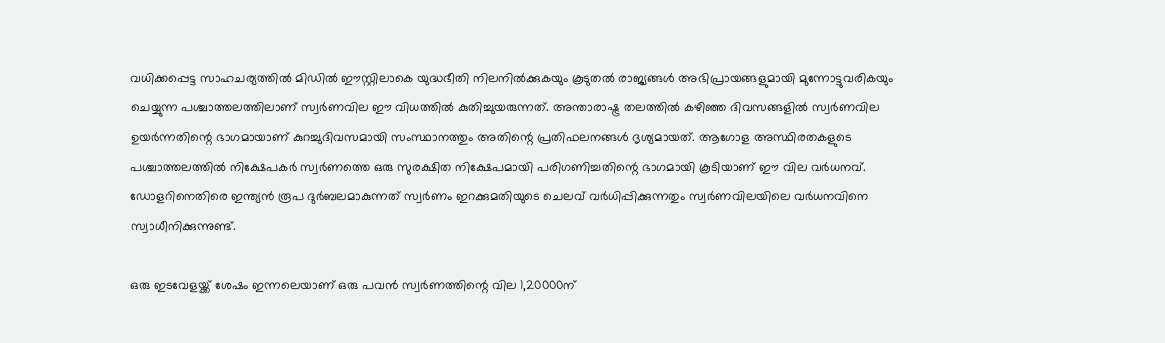വധിക്കപ്പെട്ട സാഹചര്യത്തില്‍ മിഡില്‍ ഈസ്റ്റിലാകെ യുദ്ധഭീതി നിലനില്‍ക്കുകയും കൂടുതല്‍ രാജ്യങ്ങള്‍ അഭിപ്രായങ്ങളുമായി മുന്നോട്ടുവരികയും ചെയ്യുന്ന പശ്ചാത്തലത്തിലാണ് സ്വര്‍ണവില ഈ വിധത്തില്‍ കുതിച്ചുയരുന്നത്. അന്താരാഷ്ട്ര തലത്തില്‍ കഴിഞ്ഞ ദിവസങ്ങളില്‍ സ്വര്‍ണവില ഉയര്‍ന്നതിന്റെ ഭാഗമായാണ് കുറച്ചുദിവസമായി സംസ്ഥാനത്തും അതിന്റെ പ്രതിഫലനങ്ങള്‍ ദൃശ്യമായത്. ആഗോള അസ്ഥിരതകളുടെ പശ്ചാത്തലത്തില്‍ നിക്ഷേപകര്‍ സ്വര്‍ണത്തെ ഒരു സുരക്ഷിത നിക്ഷേപമായി പരിഗണിച്ചതിന്റെ ഭാഗമായി കൂടിയാണ് ഈ വില വര്‍ധനവ്. ഡോളറിനെതിരെ ഇന്ത്യന്‍ രൂപ ദുര്‍ബലമാകുന്നത് സ്വര്‍ണം ഇറക്കുമതിയുടെ ചെലവ് വര്‍ധിപ്പിക്കുന്നതും സ്വര്‍ണവിലയിലെ വര്‍ധനവിനെ സ്വാധീനിക്കുന്നുണ്ട്.

ഒരു ഇടവേളയ്ക്ക് ശേഷം ഇന്നലെയാണ് ഒരു പവന്‍ സ്വര്‍ണത്തിന്റെ വില 1,20000ന്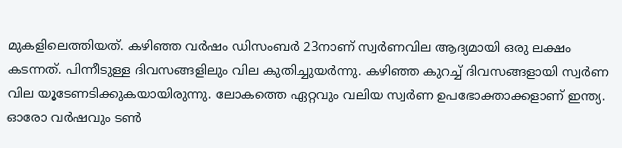മുകളിലെത്തിയത്. കഴിഞ്ഞ വര്‍ഷം ഡിസംബര്‍ 23നാണ് സ്വര്‍ണവില ആദ്യമായി ഒരു ലക്ഷം കടന്നത്. പിന്നീടുള്ള ദിവസങ്ങളിലും വില കുതിച്ചുയര്‍ന്നു. കഴിഞ്ഞ കുറച്ച് ദിവസങ്ങളായി സ്വര്‍ണ വില യൂടേണടിക്കുകയായിരുന്നു. ലോകത്തെ ഏറ്റവും വലിയ സ്വര്‍ണ ഉപഭോക്താക്കളാണ് ഇന്ത്യ. ഓരോ വര്‍ഷവും ടണ്‍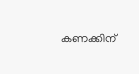കണക്കിന്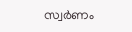സ്വര്‍ണം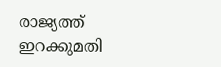രാജ്യത്ത് ഇറക്കുമതി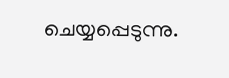ചെയ്യപ്പെടുന്നു.